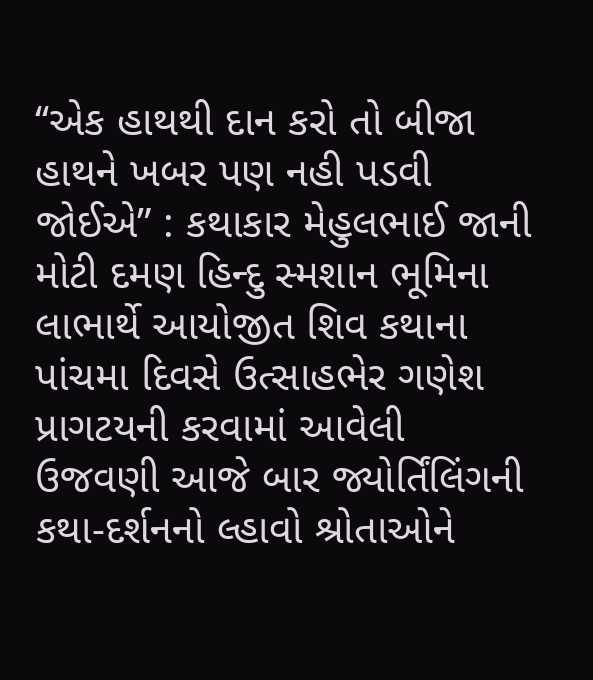‘‘એક હાથથી દાન કરો તો બીજા હાથને ખબર પણ નહી પડવી જોઈએ” : કથાકાર મેહુલભાઈ જાની
મોટી દમણ હિન્દુ સ્મશાન ભૂમિના લાભાર્થે આયોજીત શિવ કથાના પાંચમા દિવસે ઉત્સાહભેર ગણેશ પ્રાગટયની કરવામાં આવેલી ઉજવણી આજે બાર જ્યોર્તિંલિંગની કથા-દર્શનનો લ્હાવો શ્રોતાઓને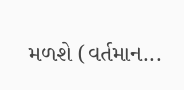મળશે (વર્તમાન...